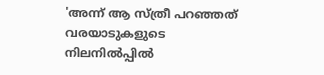'അന്ന് ആ സ്ത്രീ പറഞ്ഞത് വരയാടുകളുടെ നിലനില്‍പ്പില്‍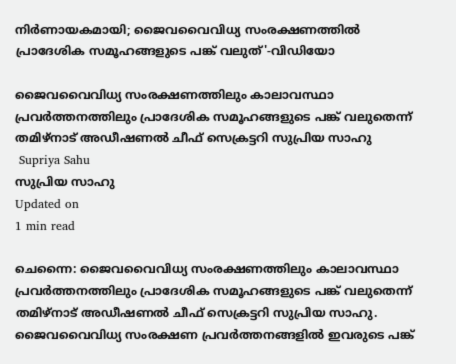നിര്‍ണായകമായി; ജൈവവൈവിധ്യ സംരക്ഷണത്തില്‍ പ്രാദേശിക സമൂഹങ്ങളുടെ പങ്ക് വലുത്'-വിഡിയോ

ജൈവവൈവിധ്യ സംരക്ഷണത്തിലും കാലാവസ്ഥാ പ്രവര്‍ത്തനത്തിലും പ്രാദേശിക സമൂഹങ്ങളുടെ പങ്ക് വലുതെന്ന് തമിഴ്‌നാട് അഡീഷണല്‍ ചീഫ് സെക്രട്ടറി സുപ്രിയ സാഹു
 Supriya Sahu
സുപ്രിയ സാഹു
Updated on
1 min read

ചെന്നൈ: ജൈവവൈവിധ്യ സംരക്ഷണത്തിലും കാലാവസ്ഥാ പ്രവര്‍ത്തനത്തിലും പ്രാദേശിക സമൂഹങ്ങളുടെ പങ്ക് വലുതെന്ന് തമിഴ്‌നാട് അഡീഷണല്‍ ചീഫ് സെക്രട്ടറി സുപ്രിയ സാഹു. ജൈവവൈവിധ്യ സംരക്ഷണ പ്രവര്‍ത്തനങ്ങളില്‍ ഇവരുടെ പങ്ക്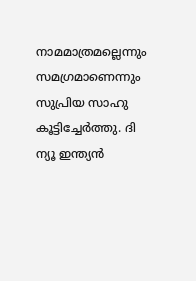നാമമാത്രമല്ലെന്നും സമഗ്രമാണെന്നും സുപ്രിയ സാഹു കൂട്ടിച്ചേര്‍ത്തു. ദി ന്യൂ ഇന്ത്യന്‍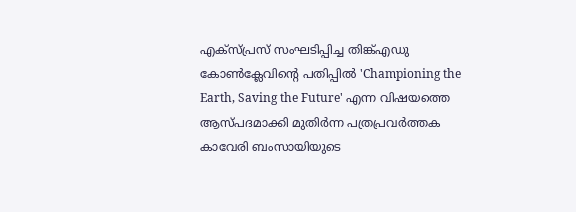എക്സ്പ്രസ് സംഘടിപ്പിച്ച തിങ്ക്എഡു കോണ്‍ക്ലേവിന്റെ പതിപ്പില്‍ 'Championing the Earth, Saving the Future' എന്ന വിഷയത്തെ ആസ്പദമാക്കി മുതിര്‍ന്ന പത്രപ്രവര്‍ത്തക കാവേരി ബംസായിയുടെ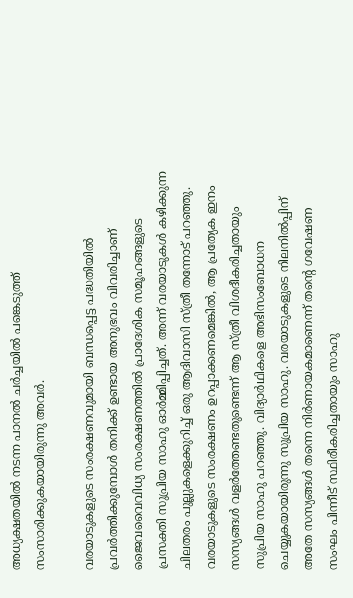അധ്യക്ഷതയില്‍ നടന്ന പാനല്‍ ചര്‍ച്ചയില്‍ പങ്കെടുത്ത് സംസാരിക്കുകയായിരുന്നു അവര്‍.

വരയാടുകളുടെ സംരക്ഷണവുമായി ബന്ധപ്പെട്ട പദ്ധതിയില്‍ പ്രവര്‍ത്തിക്കുമ്പോള്‍ തനിക്ക് ഉണ്ടായ അനുഭവം വിവരിച്ചാണ് ജൈവവൈവിധ്യ സംരക്ഷണത്തില്‍ പ്രാദേശിക സമൂഹങ്ങളുടെ പ്രസക്തി സുപ്രിയ സാഹു ഓര്‍മ്മിപ്പിച്ചത്. അന്ന് വരയാടുകള്‍ കഴിക്കുന്ന ചിലതരം പുല്ലുകളെക്കുറിച്ച് ഒരു ആദിവാസി സ്ത്രീ തന്നോട് പറഞ്ഞു. വരയാടുകളുടെ സംരക്ഷണം ഉറപ്പാക്കണമെങ്കില്‍, ആ പ്രത്യേക ഇനം സസ്യങ്ങള്‍ വളര്‍ത്തേണ്ടതുണ്ടെന്ന് ആ സ്ത്രീ വിശദീകരിച്ചതായും സുപ്രിയ സാഹു പറഞ്ഞു. വിദ്യാര്‍ഥികളെ അഭിസംബോധന ചെയ്യുകയായിരുന്നു സുപ്രിയ സാഹു. വരയാടുകളുടെ നിലനില്‍പ്പിന് അതേ സസ്യങ്ങള്‍ തന്നെ നിര്‍ണായകമാണെന്ന് തന്റെ ഗവേഷണ സംഘം പിന്നീട് സ്ഥിരീകരിച്ചതായും സാഹു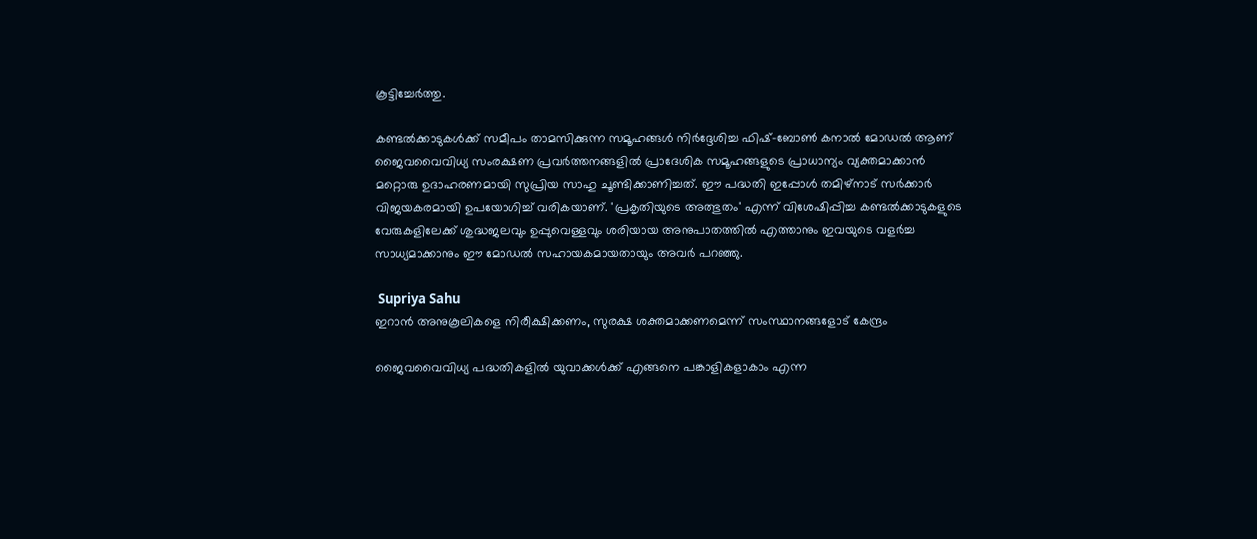കൂട്ടിച്ചേര്‍ത്തു.

കണ്ടല്‍ക്കാടുകള്‍ക്ക് സമീപം താമസിക്കുന്ന സമൂഹങ്ങള്‍ നിര്‍ദ്ദേശിച്ച ഫിഷ്-ബോണ്‍ കനാല്‍ മോഡല്‍ ആണ് ജൈവവൈവിധ്യ സംരക്ഷണ പ്രവര്‍ത്തനങ്ങളില്‍ പ്രാദേശിക സമൂഹങ്ങളുടെ പ്രാധാന്യം വ്യക്തമാക്കാന്‍ മറ്റൊരു ഉദാഹരണമായി സുപ്രിയ സാഹു ചൂണ്ടിക്കാണിച്ചത്. ഈ പദ്ധതി ഇപ്പോള്‍ തമിഴ്നാട് സര്‍ക്കാര്‍ വിജയകരമായി ഉപയോഗിച്ച് വരികയാണ്. 'പ്രകൃതിയുടെ അത്ഭുതം' എന്ന് വിശേഷിപ്പിച്ച കണ്ടല്‍ക്കാടുകളുടെ വേരുകളിലേക്ക് ശുദ്ധജലവും ഉപ്പുവെള്ളവും ശരിയായ അനുപാതത്തില്‍ എത്താനും ഇവയുടെ വളര്‍ച്ച സാധ്യമാക്കാനും ഈ മോഡല്‍ സഹായകമായതായും അവര്‍ പറഞ്ഞു.

 Supriya Sahu
ഇറാന്‍ അനുകൂലികളെ നിരീക്ഷിക്കണം, സുരക്ഷ ശക്തമാക്കണമെന്ന് സംസ്ഥാനങ്ങളോട് കേന്ദ്രം

ജൈവവൈവിധ്യ പദ്ധതികളില്‍ യുവാക്കള്‍ക്ക് എങ്ങനെ പങ്കാളികളാകാം എന്ന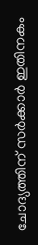ചോദ്യത്തിന് സര്‍ക്കാര്‍ ഇതിനകം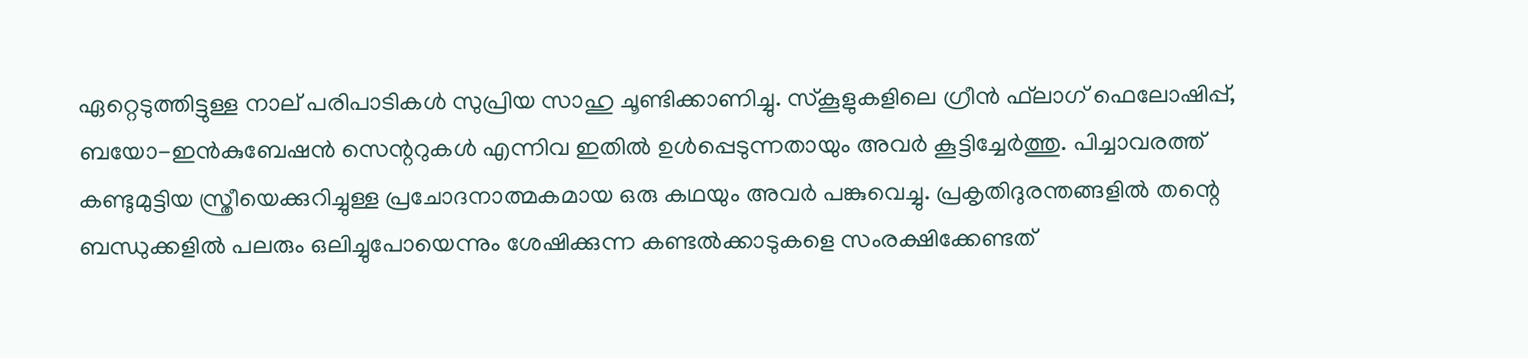ഏറ്റെടുത്തിട്ടുള്ള നാല് പരിപാടികള്‍ സുപ്രിയ സാഹു ചൂണ്ടിക്കാണിച്ചു. സ്‌കൂളുകളിലെ ഗ്രീന്‍ ഫ്‌ലാഗ് ഫെലോഷിപ്പ്, ബയോ-ഇന്‍കുബേഷന്‍ സെന്ററുകള്‍ എന്നിവ ഇതില്‍ ഉള്‍പ്പെടുന്നതായും അവര്‍ കൂട്ടിച്ചേര്‍ത്തു. പിച്ചാവരത്ത് കണ്ടുമുട്ടിയ സ്ത്രീയെക്കുറിച്ചുള്ള പ്രചോദനാത്മകമായ ഒരു കഥയും അവര്‍ പങ്കുവെച്ചു. പ്രകൃതിദുരന്തങ്ങളില്‍ തന്റെ ബന്ധുക്കളില്‍ പലരും ഒലിച്ചുപോയെന്നും ശേഷിക്കുന്ന കണ്ടല്‍ക്കാടുകളെ സംരക്ഷിക്കേണ്ടത്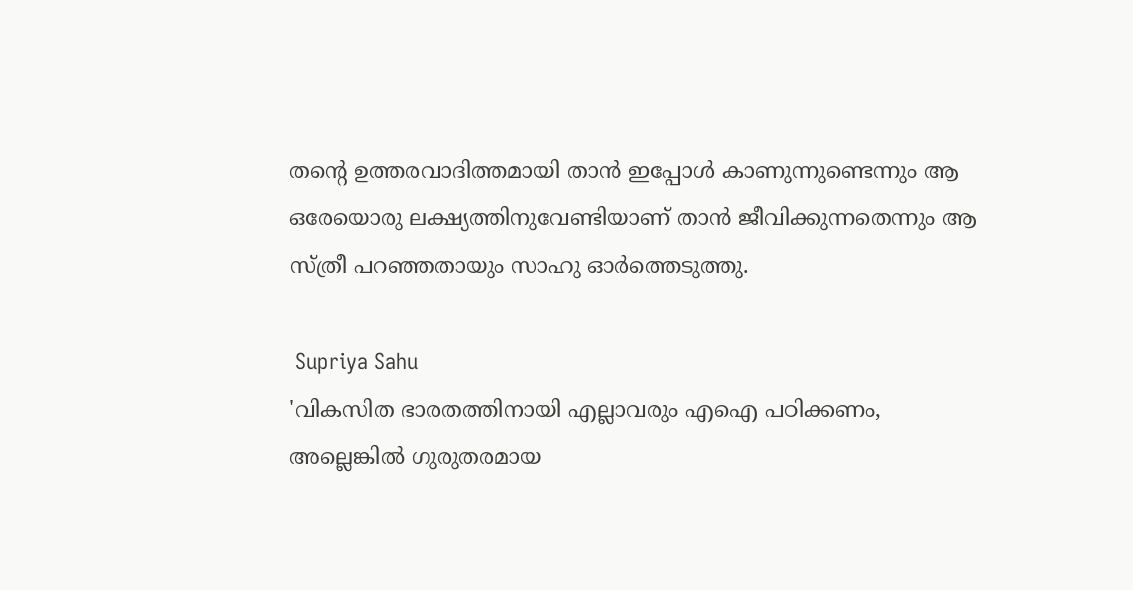തന്റെ ഉത്തരവാദിത്തമായി താന്‍ ഇപ്പോള്‍ കാണുന്നുണ്ടെന്നും ആ ഒരേയൊരു ലക്ഷ്യത്തിനുവേണ്ടിയാണ് താന്‍ ജീവിക്കുന്നതെന്നും ആ സ്ത്രീ പറഞ്ഞതായും സാഹു ഓര്‍ത്തെടുത്തു.

 Supriya Sahu
'വികസിത ഭാരതത്തിനായി എല്ലാവരും എഐ പഠിക്കണം, അല്ലെങ്കില്‍ ഗുരുതരമായ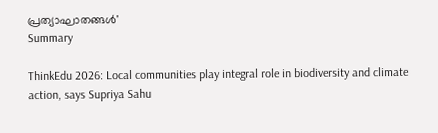പ്രത്യാഘാതങ്ങള്‍'
Summary

ThinkEdu 2026: Local communities play integral role in biodiversity and climate action, says Supriya Sahu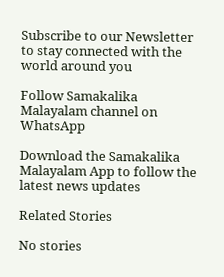Subscribe to our Newsletter to stay connected with the world around you

Follow Samakalika Malayalam channel on WhatsApp

Download the Samakalika Malayalam App to follow the latest news updates

Related Stories

No stories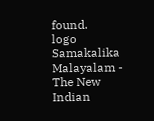found.
logo
Samakalika Malayalam - The New Indian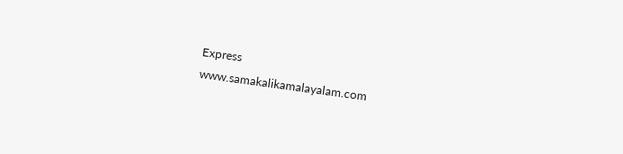Express
www.samakalikamalayalam.com